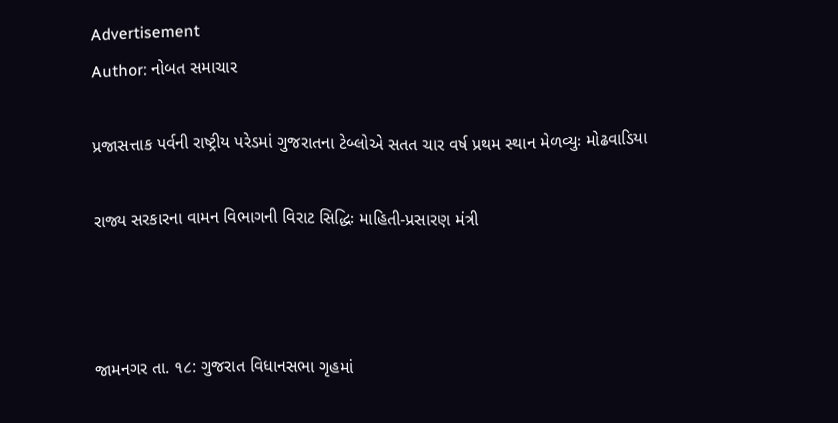Advertisement
Author: નોબત સમાચાર

પ્રજાસત્તાક પર્વની રાષ્ટ્રીય પરેડમાં ગુજરાતના ટેબ્લોએ સતત ચાર વર્ષ પ્રથમ સ્થાન મેળવ્યુઃ મોઢવાડિયા

રાજ્ય સરકારના વામન વિભાગની વિરાટ સિદ્ધિઃ માહિતી-પ્રસારણ મંત્રી



જામનગર તા. ૧૮: ગુજરાત વિધાનસભા ગૃહમાં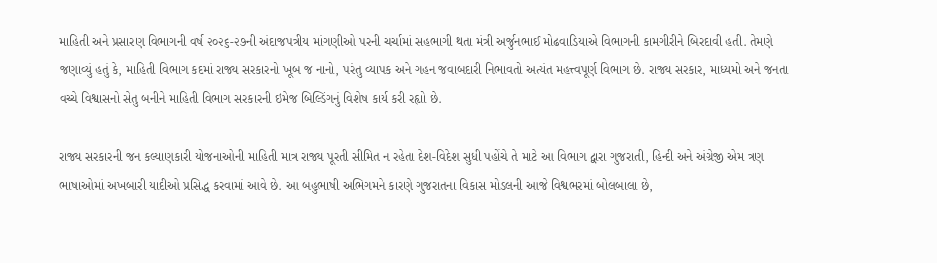માહિતી અને પ્રસારણ વિભાગની વર્ષ ૨૦૨૬-૨૭ની અંદાજપત્રીય માંગણીઓ પરની ચર્ચામાં સહભાગી થતા મંત્રી અર્જુનભાઈ મોઢવાડિયાએ વિભાગની કામગીરીને બિરદાવી હતી. તેમણે જણાવ્યું હતું કે, માહિતી વિભાગ કદમાં રાજ્ય સરકારનો ખૂબ જ નાનો, પરંતુ વ્યાપક અને ગહન જવાબદારી નિભાવતો અત્યંત મહત્ત્વપૂર્ણ વિભાગ છે. રાજ્ય સરકાર, માધ્યમો અને જનતા વચ્ચે વિશ્વાસનો સેતુ બનીને માહિતી વિભાગ સરકારની ઇમેજ બિલ્ડિંગનું વિશેષ કાર્ય કરી રહૃાો છે.

રાજ્ય સરકારની જન કલ્યાણકારી યોજનાઓની માહિતી માત્ર રાજ્ય પૂરતી સીમિત ન રહેતા દેશ-વિદેશ સુધી પહોંચે તે માટે આ વિભાગ દ્વારા ગુજરાતી, હિન્દી અને અંગ્રેજી એમ ત્રણ ભાષાઓમાં અખબારી યાદીઓ પ્રસિદ્ધ કરવામાં આવે છે. આ બહુભાષી અભિગમને કારણે ગુજરાતના વિકાસ મોડલની આજે વિશ્વભરમાં બોલબાલા છે,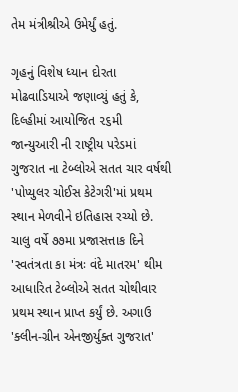તેમ મંત્રીશ્રીએ ઉમેર્યું હતું.

ગૃહનું વિશેષ ધ્યાન દોરતા મોઢવાડિયાએ જણાવ્યું હતું કે, દિલ્હીમાં આયોજિત ૨૬મી જાન્યુઆરી ની રાષ્ટ્રીય પરેડમાં ગુજરાત ના ટેબ્લોએ સતત ચાર વર્ષથી 'પોપ્યુલર ચોઈસ કેટેગરી'માં પ્રથમ સ્થાન મેળવીને ઇતિહાસ રચ્યો છે. ચાલુ વર્ષે ૭૭મા પ્રજાસત્તાક દિને 'સ્વતંત્રતા કા મંત્રઃ વંદે માતરમ' થીમ આધારિત ટેબ્લોએ સતત ચોથીવાર પ્રથમ સ્થાન પ્રાપ્ત કર્યું છે. અગાઉ 'ક્લીન-ગ્રીન એનજીર્યુક્ત ગુજરાત'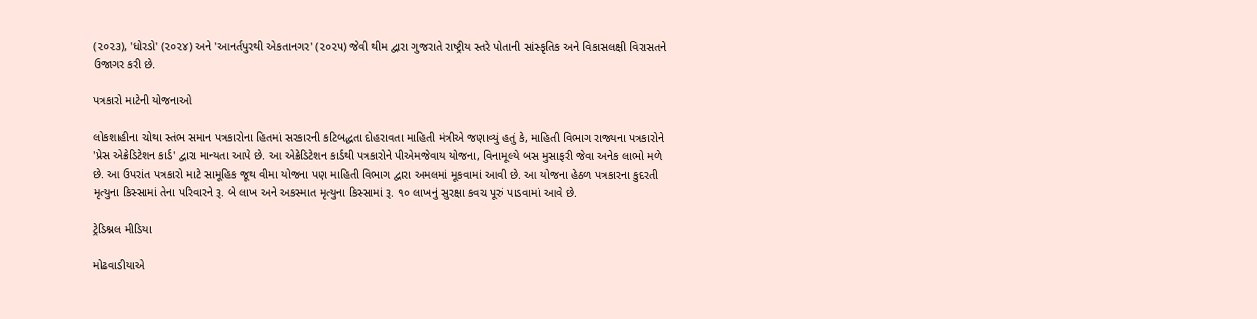(૨૦૨૩), 'ધોરડો' (૨૦૨૪) અને 'આનર્તપુરથી એકતાનગર' (૨૦૨૫) જેવી થીમ દ્વારા ગુજરાતે રાષ્ટ્રીય સ્તરે પોતાની સાંસ્કૃતિક અને વિકાસલક્ષી વિરાસતને ઉજાગર કરી છે.

પત્રકારો માટેની યોજનાઓ

લોકશાહીના ચોથા સ્તંભ સમાન પત્રકારોના હિતમાં સરકારની કટિબદ્ધતા દોહરાવતા માહિતી મંત્રીએ જણાવ્યું હતું કે, માહિતી વિભાગ રાજ્યના પત્રકારોને 'પ્રેસ એક્રેડિટેશન કાર્ડ' દ્વારા માન્યતા આપે છે. આ એક્રેડિટેશન કાર્ડથી પત્રકારોને પીએમજેવાય યોજના, વિનામૂલ્યે બસ મુસાફરી જેવા અનેક લાભો મળે છે. આ ઉપરાંત પત્રકારો માટે સામૂહિક જૂથ વીમા યોજના પણ માહિતી વિભાગ દ્વારા અમલમાં મૂકવામાં આવી છે. આ યોજના હેઠળ પત્રકારના કુદરતી મૃત્યુના કિસ્સામાં તેના પરિવારને રૂ. બે લાખ અને અકસ્માત મૃત્યુના કિસ્સામાં રૂ. ૧૦ લાખનું સુરક્ષા કવચ પૂરું પાડવામાં આવે છે.

ટ્રેડિશ્નલ મીડિયા

મોઢવાડીયાએ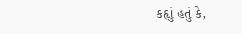કહૃાું હતું કે,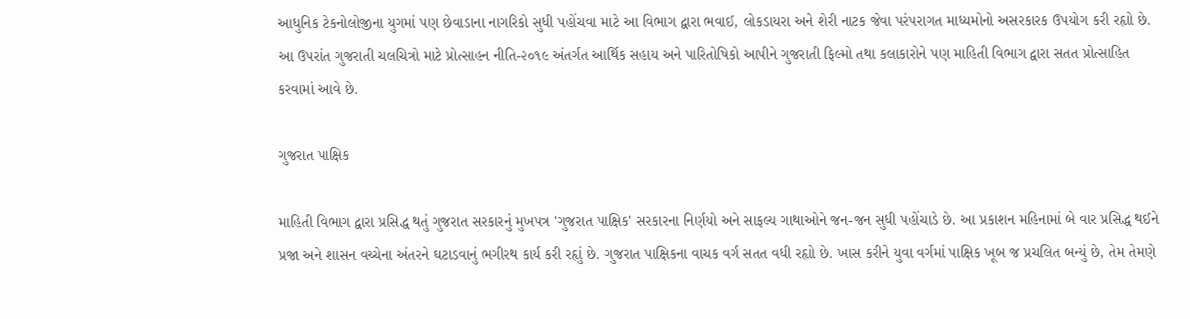આધુનિક ટેકનોલોજીના યુગમાં પણ છેવાડાના નાગરિકો સુધી પહોંચવા માટે આ વિભાગ દ્વારા ભવાઈ, લોકડાયરા અને શેરી નાટક જેવા પરંપરાગત માધ્યમોનો અસરકારક ઉપયોગ કરી રહૃાો છે. આ ઉપરાંત ગુજરાતી ચલચિત્રો માટે પ્રોત્સાહન નીતિ-૨૦૧૯ અંતર્ગત આર્થિક સહાય અને પારિતોષિકો આપીને ગુજરાતી ફિલ્મો તથા કલાકારોને પણ માહિતી વિભાગ દ્વારા સતત પ્રોત્સાહિત કરવામાં આવે છે.

ગુજરાત પાક્ષિક

માહિતી વિભાગ દ્વારા પ્રસિદ્ધ થતું ગુજરાત સરકારનું મુખપત્ર 'ગુજરાત પાક્ષિક' સરકારના નિર્ણયો અને સાફલ્ય ગાથાઓને જન-જન સુધી પહોંચાડે છે. આ પ્રકાશન મહિનામાં બે વાર પ્રસિદ્ધ થઈને પ્રજા અને શાસન વચ્ચેના અંતરને ઘટાડવાનું ભગીરથ કાર્ય કરી રહૃાું છે. ગુજરાત પાક્ષિકના વાચક વર્ગ સતત વધી રહૃાો છે. ખાસ કરીને યુવા વર્ગમાં પાક્ષિક ખૂબ જ પ્રચલિત બન્યું છે, તેમ તેમણે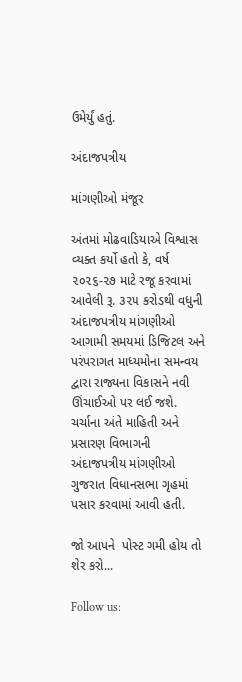ઉમેર્યું હતું.

અંદાજપત્રીય

માંગણીઓ મંજૂર

અંતમાં મોઢવાડિયાએ વિશ્વાસ વ્યક્ત કર્યો હતો કે, વર્ષ ૨૦૨૬-૨૭ માટે રજૂ કરવામાં આવેલી રૂ. ૩૨૫ કરોડથી વધુની અંદાજપત્રીય માંગણીઓ આગામી સમયમાં ડિજિટલ અને પરંપરાગત માધ્યમોના સમન્વય દ્વારા રાજ્યના વિકાસને નવી ઊંચાઈઓ પર લઈ જશે. ચર્ચાના અંતે માહિતી અને પ્રસારણ વિભાગની અંદાજપત્રીય માંગણીઓ ગુજરાત વિધાનસભા ગૃહમાં પસાર કરવામાં આવી હતી.

જો આપને  પોસ્ટ ગમી હોય તો શેર કરો...

Follow us: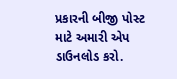પ્રકારની બીજી પોસ્ટ માટે અમારી એપ ડાઉનલોડ કરો.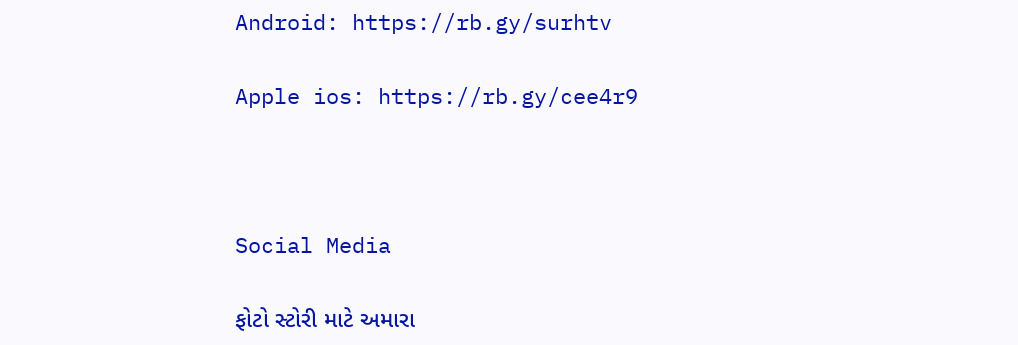Android: https://rb.gy/surhtv

Apple ios: https://rb.gy/cee4r9



Social Media

ફોટો સ્ટોરી માટે અમારા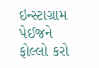ઇન્સ્ટાગ્રામ પેઈજને ફોલ્લો કરો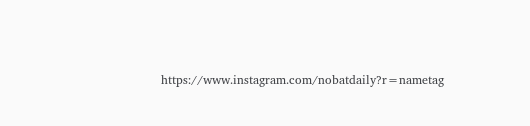https://www.instagram.com/nobatdaily?r=nametag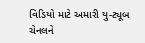વિડિયો માટે અમારી યુ-ટ્યૂબ ચેનલને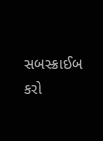સબસ્ક્રાઈબ કરો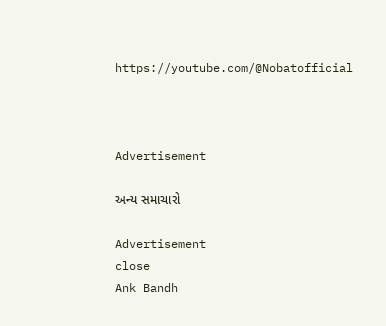https://youtube.com/@Nobatofficial



Advertisement

અન્ય સમાચારો

Advertisement
close
Ank Bandh